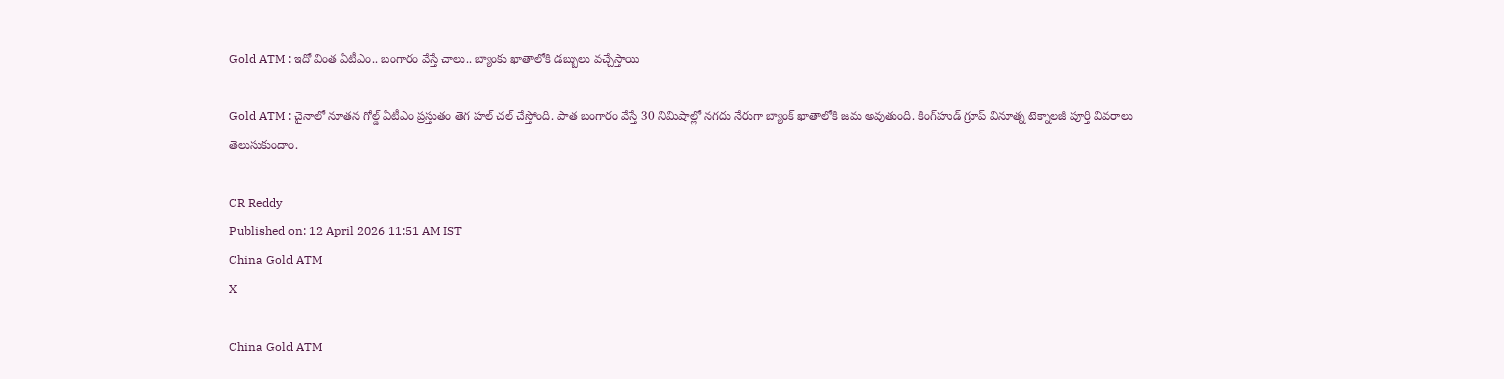Gold ATM : ఇదో వింత ఏటీఎం.. బంగారం వేస్తే చాలు.. బ్యాంకు ఖాతాలోకి డబ్బులు వచ్చేస్తాయి

Gold ATM : చైనాలో నూతన గోల్డ్ ఏటీఎం ప్రస్తుతం తెగ హల్ చల్ చేస్తోంది. పాత బంగారం వేస్తే 30 నిమిషాల్లో నగదు నేరుగా బ్యాంక్ ఖాతాలోకి జమ అవుతుంది. కింగ్‌హుడ్ గ్రూప్ వినూత్న టెక్నాలజీ పూర్తి వివరాలు తెలుసుకుందాం.

CR Reddy
Published on: 12 April 2026 11:51 AM IST
China Gold ATM
X

China Gold ATM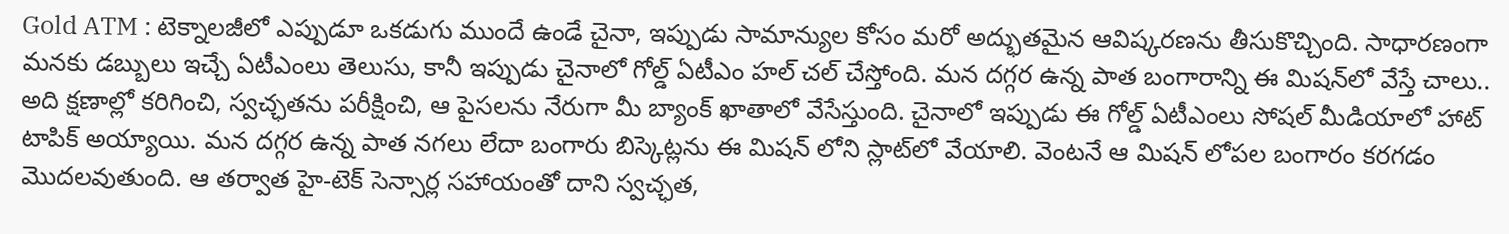Gold ATM : టెక్నాలజీలో ఎప్పుడూ ఒకడుగు ముందే ఉండే చైనా, ఇప్పుడు సామాన్యుల కోసం మరో అద్భుతమైన ఆవిష్కరణను తీసుకొచ్చింది. సాధారణంగా మనకు డబ్బులు ఇచ్చే ఏటీఎంలు తెలుసు, కానీ ఇప్పుడు చైనాలో గోల్డ్ ఏటీఎం హల్ చల్ చేస్తోంది. మన దగ్గర ఉన్న పాత బంగారాన్ని ఈ మిషన్‌లో వేస్తే చాలు.. అది క్షణాల్లో కరిగించి, స్వచ్ఛతను పరీక్షించి, ఆ పైసలను నేరుగా మీ బ్యాంక్ ఖాతాలో వేసేస్తుంది. చైనాలో ఇప్పుడు ఈ గోల్డ్ ఏటీఎంలు సోషల్ మీడియాలో హాట్ టాపిక్ అయ్యాయి. మన దగ్గర ఉన్న పాత నగలు లేదా బంగారు బిస్కెట్లను ఈ మిషన్ లోని స్లాట్‌లో వేయాలి. వెంటనే ఆ మిషన్ లోపల బంగారం కరగడం మొదలవుతుంది. ఆ తర్వాత హై-టెక్ సెన్సార్ల సహాయంతో దాని స్వచ్ఛత,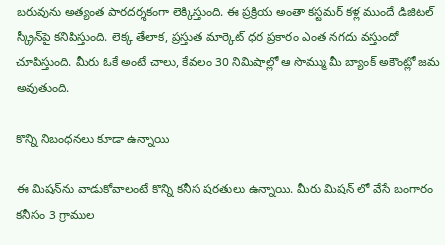బరువును అత్యంత పారదర్శకంగా లెక్కిస్తుంది. ఈ ప్రక్రియ అంతా కస్టమర్ కళ్ల ముందే డిజిటల్ స్క్రీన్‌పై కనిపిస్తుంది. లెక్క తేలాక, ప్రస్తుత మార్కెట్ ధర ప్రకారం ఎంత నగదు వస్తుందో చూపిస్తుంది. మీరు ఓకే అంటే చాలు, కేవలం 30 నిమిషాల్లో ఆ సొమ్ము మీ బ్యాంక్ అకౌంట్లో జమ అవుతుంది.

కొన్ని నిబంధనలు కూడా ఉన్నాయి

ఈ మిషన్‌ను వాడుకోవాలంటే కొన్ని కనీస షరతులు ఉన్నాయి. మీరు మిషన్ లో వేసే బంగారం కనీసం 3 గ్రాముల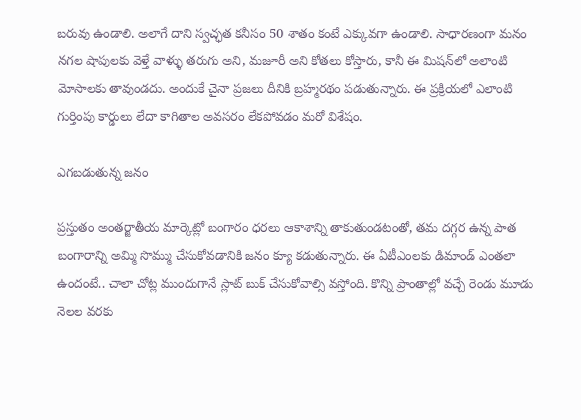బరువు ఉండాలి. అలాగే దాని స్వచ్ఛత కనీసం 50 శాతం కంటే ఎక్కువగా ఉండాలి. సాధారణంగా మనం నగల షాపులకు వెళ్తే వాళ్ళు తరుగు అని, మజూరీ అని కోతలు కోస్తారు, కానీ ఈ మిషన్‌లో అలాంటి మోసాలకు తావుండదు. అందుకే చైనా ప్రజలు దీనికి బ్రహ్మరథం పడుతున్నారు. ఈ ప్రక్రియలో ఎలాంటి గుర్తింపు కార్డులు లేదా కాగితాల అవసరం లేకపోవడం మరో విశేషం.

ఎగబడుతున్న జనం

ప్రస్తుతం అంతర్జాతీయ మార్కెట్లో బంగారం ధరలు ఆకాశాన్ని తాకుతుండటంతో, తమ దగ్గర ఉన్న పాత బంగారాన్ని అమ్మి సొమ్ము చేసుకోవడానికి జనం క్యూ కడుతున్నారు. ఈ ఏటీఎంలకు డిమాండ్ ఎంతలా ఉందంటే.. చాలా చోట్ల ముందుగానే స్లాట్ బుక్ చేసుకోవాల్సి వస్తోంది. కొన్ని ప్రాంతాల్లో వచ్చే రెండు మూడు నెలల వరకు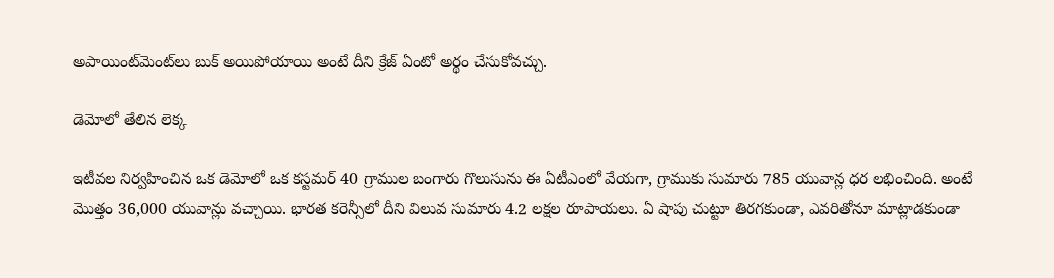అపాయింట్‌మెంట్‌లు బుక్ అయిపోయాయి అంటే దీని క్రేజ్ ఏంటో అర్థం చేసుకోవచ్చు.

డెమోలో తేలిన లెక్క

ఇటీవల నిర్వహించిన ఒక డెమోలో ఒక కస్టమర్ 40 గ్రాముల బంగారు గొలుసును ఈ ఏటీఎంలో వేయగా, గ్రాముకు సుమారు 785 యువాన్ల ధర లభించింది. అంటే మొత్తం 36,000 యువాన్లు వచ్చాయి. భారత కరెన్సీలో దీని విలువ సుమారు 4.2 లక్షల రూపాయలు. ఏ షాపు చుట్టూ తిరగకుండా, ఎవరితోనూ మాట్లాడకుండా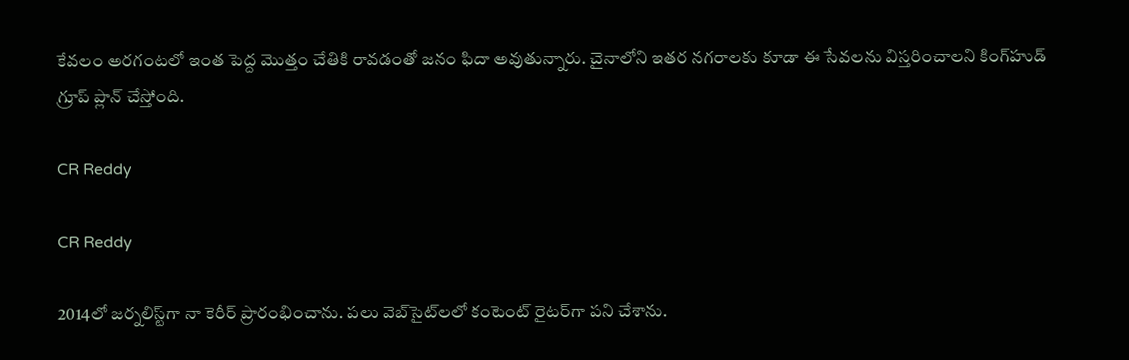కేవలం అరగంటలో ఇంత పెద్ద మొత్తం చేతికి రావడంతో జనం ఫిదా అవుతున్నారు. చైనాలోని ఇతర నగరాలకు కూడా ఈ సేవలను విస్తరించాలని కింగ్‌హుడ్ గ్రూప్ ప్లాన్ చేస్తోంది.

CR Reddy

CR Reddy

2014లో జర్నలిస్ట్‌గా నా కెరీర్ ప్రారంభించాను. పలు వెబ్‌సైట్‌లలో కంటెంట్ రైటర్‌గా పని చేశాను.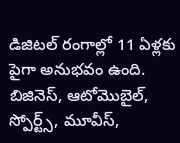డిజిటల్‌ రంగాల్లో 11 ఏళ్లకు పైగా అనుభవం ఉంది. బిజినెస్, ఆటోమొబైల్, స్పోర్ట్స్, మూవీస్,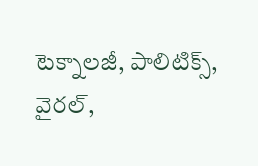టెక్నాలజీ, పాలిటిక్స్, వైరల్,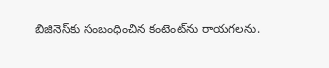బిజినెస్‌కు సంబంధించిన కంటెంట్‌ను రాయగలను.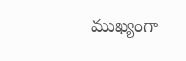ముఖ్యంగా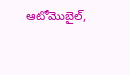ఆటోమొబైల్,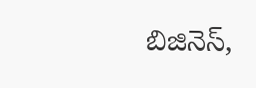బిజినెస్,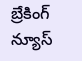బ్రేకింగ్ న్యూస్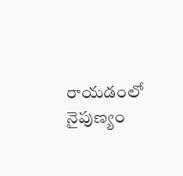రాయడంలో నైపుణ్యం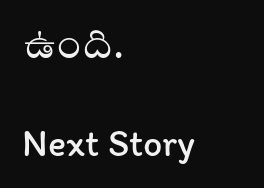ఉంది.

Next Story